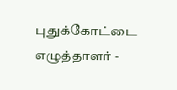புதுக்கோட்டை எழுத்தாளர் -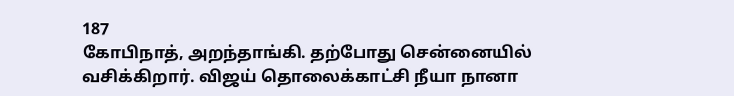187
கோபிநாத், அறந்தாங்கி. தற்போது சென்னையில் வசிக்கிறார். விஜய் தொலைக்காட்சி நீயா நானா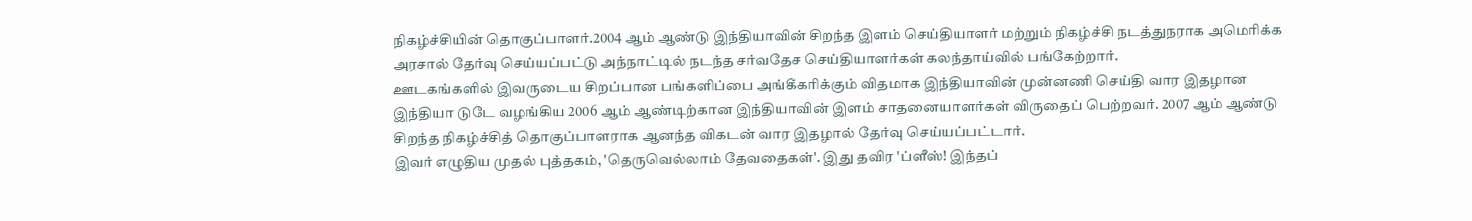நிகழ்ச்சியின் தொகுப்பாளர்.2004 ஆம் ஆண்டு இந்தியாவின் சிறந்த இளம் செய்தியாளர் மற்றும் நிகழ்ச்சி நடத்துநராக அமெரிக்க அரசால் தேர்வு செய்யப்பட்டு அந்நாட்டில் நடந்த சர்வதேச செய்தியாளர்கள் கலந்தாய்வில் பங்கேற்றார்.
ஊடகங்களில் இவருடைய சிறப்பான பங்களிப்பை அங்கீகரிக்கும் விதமாக இந்தியாவின் முன்னணி செய்தி வார இதழான இந்தியா டுடே வழங்கிய 2006 ஆம் ஆண்டிற்கான இந்தியாவின் இளம் சாதனையாளர்கள் விருதைப் பெற்றவர். 2007 ஆம் ஆண்டு சிறந்த நிகழ்ச்சித் தொகுப்பாளராக ஆனந்த விகடன் வார இதழால் தேர்வு செய்யப்பட்டார்.
இவர் எழுதிய முதல் புத்தகம், 'தெருவெல்லாம் தேவதைகள்'. இது தவிர 'ப்ளீஸ்! இந்தப்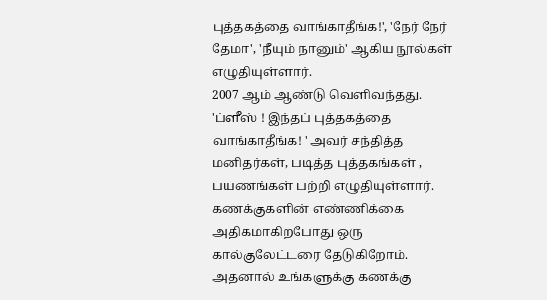புத்தகத்தை வாங்காதீங்க!', 'நேர் நேர் தேமா', 'நீயும் நானும்' ஆகிய நூல்கள் எழுதியுள்ளார்.
2007 ஆம் ஆண்டு வெளிவந்தது. 'ப்ளீஸ் ! இந்தப் புத்தகத்தை வாங்காதீங்க! ' அவர் சந்தித்த மனிதர்கள், படித்த புத்தகங்கள் , பயணங்கள் பற்றி எழுதியுள்ளார். கணக்குகளின் எண்ணிக்கை அதிகமாகிறபோது ஒரு கால்குலேட்டரை தேடுகிறோம். அதனால் உங்களுக்கு கணக்கு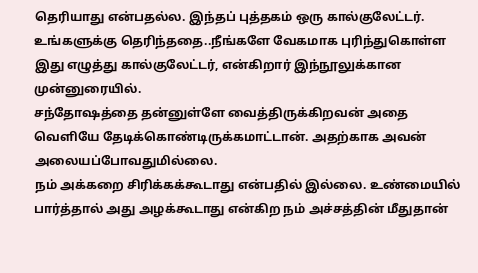தெரியாது என்பதல்ல. இந்தப் புத்தகம் ஒரு கால்குலேட்டர். உங்களுக்கு தெரிந்ததை..நீங்களே வேகமாக புரிந்துகொள்ள இது எழுத்து கால்குலேட்டர், என்கிறார் இந்நூலுக்கான முன்னுரையில்.
சந்தோஷத்தை தன்னுள்ளே வைத்திருக்கிறவன் அதை வெளியே தேடிக்கொண்டிருக்கமாட்டான். அதற்காக அவன் அலையப்போவதுமில்லை.
நம் அக்கறை சிரிக்கக்கூடாது என்பதில் இல்லை. உண்மையில் பார்த்தால் அது அழக்கூடாது என்கிற நம் அச்சத்தின் மீதுதான்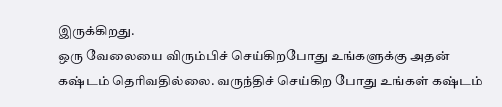இருக்கிறது.
ஒரு வேலையை விரும்பிச் செய்கிறபோது உங்களுக்கு அதன் கஷ்டம் தெரிவதில்லை. வருந்திச் செய்கிற போது உங்கள் கஷ்டம்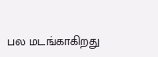பல மடங்காகிறது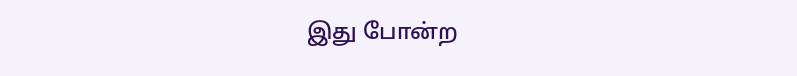இது போன்ற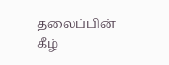தலைப்பின் கீழ்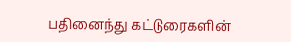பதினைந்து கட்டுரைகளின்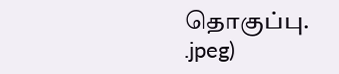தொகுப்பு.
.jpeg)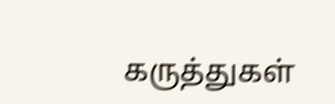கருத்துகள்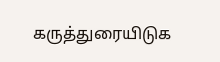கருத்துரையிடுக